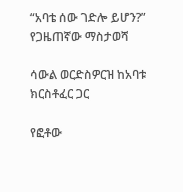“አባቴ ሰው ገድሎ ይሆን?” የጋዜጠኛው ማስታወሻ

ሳውል ወርድስዎርዝ ከአባቱ ክርስቶፈር ጋር

የፎቶው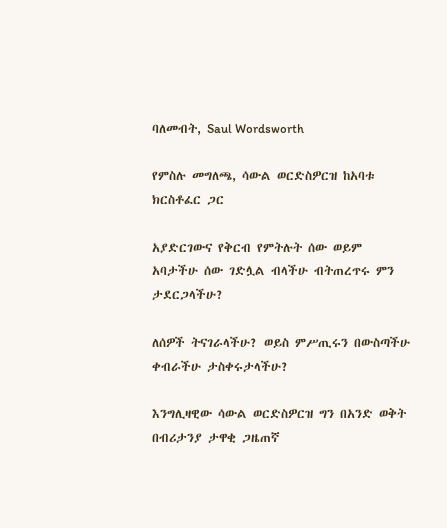ባለመብት, Saul Wordsworth

የምስሉ መግለጫ, ሳውል ወርድስዎርዝ ከአባቱ ክርስቶፈር ጋር

አያድርገውና የቅርብ የምትሉት ሰው ወይም አባታችሁ ሰው ገድሏል ብላችሁ ብትጠረጥሩ ምን ታደርጋላችሁ?

ለሰዎች ትናገራላችሁ? ወይስ ምሥጢሩን በውስጣችሁ ቀብራችሁ ታስቀሩታላችሁ?

እንግሊዛዊው ሳውል ወርድስዎርዝ ግን በአንድ ወቅት በብሪታንያ ታዋቂ ጋዜጠኛ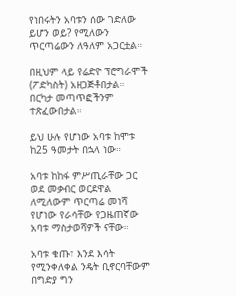የነበሩትን አባቱን ሰው ገድለው ይሆን ወይ? የሚለውን ጥርጣሬውን ለዓለም አጋርቷል።

በዚህም ላይ የሬድዮ ፕሮግራሞች (ፖድካስት) አዘጋጅቶበታል። በርካታ መጣጥፎችንም ተጽፈውበታል።

ይህ ሁሉ የሆነው አባቱ ከሞቱ ከ25 ዓመታት በኋላ ነው።

አባቱ ከከፋ ምሥጢራቸው ጋር ወደ መቃብር ወርደዋል ለሚለውም ጥርጣሬ መነሻ የሆነው የራሳቸው የጋዜጠኛው አባቱ ማስታወሻዎች ናቸው።

አባቱ ቁጡ፣ እንደ እሳት የሚንቀለቀል ንዴት ቢኖርባቸውም በግድያ ግን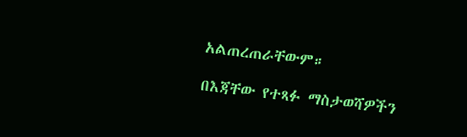አልጠረጠራቸውም።

በእጃቸው የተጻፉ ማስታወሻዎችን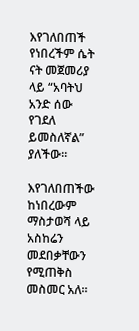እየገለበጠች የነበረችም ሴት ናት መጀመሪያ ላይ “አባትህ አንድ ሰው የገደለ ይመስለኛል” ያለችው።

እየገለበጠችው ከነበረውም ማስታወሻ ላይ አስከሬን መደበቃቸውን የሚጠቅስ መስመር አለ።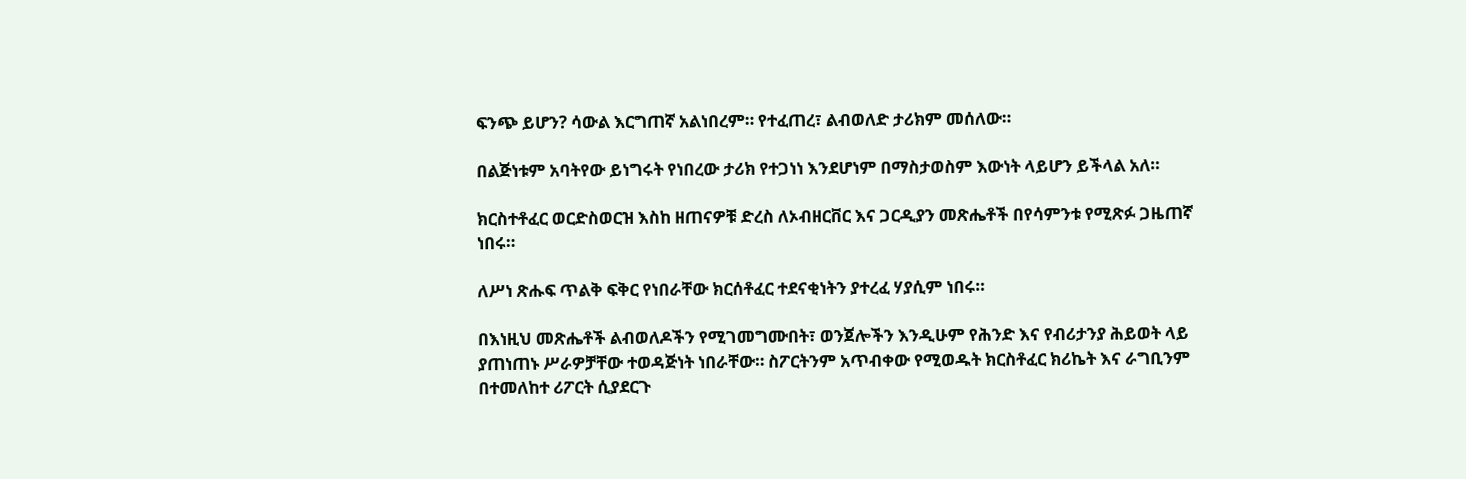ፍንጭ ይሆን? ሳውል እርግጠኛ አልነበረም። የተፈጠረ፣ ልብወለድ ታሪክም መሰለው።

በልጅነቱም አባትየው ይነግሩት የነበረው ታሪክ የተጋነነ እንደሆነም በማስታወስም እውነት ላይሆን ይችላል አለ።

ክርስተቶፈር ወርድስወርዝ እስከ ዘጠናዎቹ ድረስ ለኦብዘርቨር እና ጋርዲያን መጽሔቶች በየሳምንቱ የሚጽፉ ጋዜጠኛ ነበሩ።

ለሥነ ጽሑፍ ጥልቅ ፍቅር የነበራቸው ክርሰቶፈር ተደናቂነትን ያተረፈ ሃያሲም ነበሩ።

በእነዚህ መጽሔቶች ልብወለዶችን የሚገመግሙበት፣ ወንጀሎችን እንዲሁም የሕንድ እና የብሪታንያ ሕይወት ላይ ያጠነጠኑ ሥራዎቻቸው ተወዳጅነት ነበራቸው። ስፖርትንም አጥብቀው የሚወዱት ክርስቶፈር ክሪኬት እና ራግቢንም በተመለከተ ሪፖርት ሲያደርጉ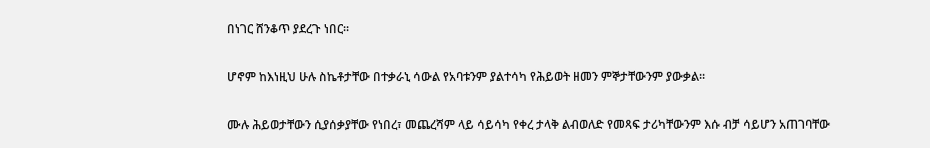በነገር ሸንቆጥ ያደረጉ ነበር።

ሆኖም ከእነዚህ ሁሉ ስኬቶታቸው በተቃራኒ ሳውል የአባቱንም ያልተሳካ የሕይወት ዘመን ምኞታቸውንም ያውቃል።

ሙሉ ሕይወታቸውን ሲያሰቃያቸው የነበረ፣ መጨረሻም ላይ ሳይሳካ የቀረ ታላቅ ልብወለድ የመጻፍ ታሪካቸውንም እሱ ብቻ ሳይሆን አጠገባቸው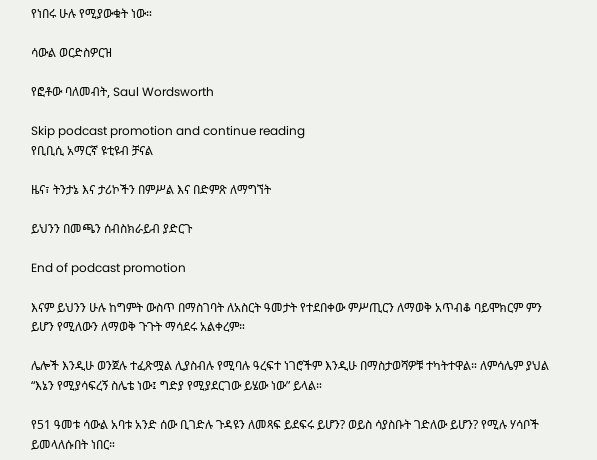የነበሩ ሁሉ የሚያውቁት ነው።

ሳውል ወርድስዎርዝ

የፎቶው ባለመብት, Saul Wordsworth

Skip podcast promotion and continue reading
የቢቢሲ አማርኛ ዩቲዩብ ቻናል

ዜና፣ ትንታኔ እና ታሪኮችን በምሥል እና በድምጽ ለማግኘት

ይህንን በመጫን ሰብስክራይብ ያድርጉ

End of podcast promotion

እናም ይህንን ሁሉ ከግምት ውስጥ በማስገባት ለአስርት ዓመታት የተደበቀው ምሥጢርን ለማወቅ አጥብቆ ባይሞክርም ምን ይሆን የሚለውን ለማወቅ ጉጉት ማሳደሩ አልቀረም።

ሌሎች እንዲሁ ወንጀሉ ተፈጽሟል ሊያስብሉ የሚባሉ ዓረፍተ ነገሮችም እንዲሁ በማስታወሻዎቹ ተካትተዋል። ለምሳሌም ያህል “እኔን የሚያሳፍረኝ ስሌቴ ነው፤ ግድያ የሚያደርገው ይሄው ነው” ይላል።

የ51 ዓመቱ ሳውል አባቱ አንድ ሰው ቢገድሉ ጉዳዩን ለመጻፍ ይደፍሩ ይሆን? ወይስ ሳያስቡት ገድለው ይሆን? የሚሉ ሃሳቦች ይመላለሱበት ነበር።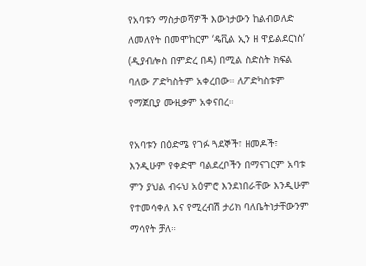የአባቱን ማስታወሻዎች እውነታውን ከልብወለድ ለመለየት በመሞከርም ‘ዴቪል ኢን ዘ ዋይልደርነስ’ (ዲያብሎስ በምድረ በዳ) በሚል ስድስት ክፍል ባለው ፖድካስትም አቀረበው። ለፖድካስቱም የማጀቢያ ሙዚቃም አቀናበረ።

የአባቱን በዕድሜ የገፉ ጓደኞች፣ ዘመዶች፣ እንዲሁም የቀድሞ ባልደረቦችን በማናገርም አባቱ ምን ያህል ብሩህ አዕምሮ እንደነበራቸው እንዲሁም የተመሳቀለ እና የሚረብሽ ታሪክ ባለቤትነታቸውንም ማሳየት ቻለ።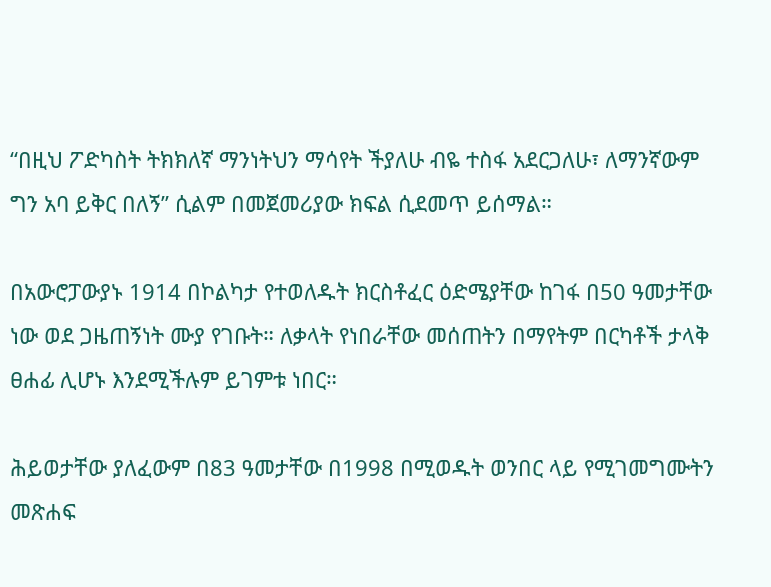“በዚህ ፖድካስት ትክክለኛ ማንነትህን ማሳየት ችያለሁ ብዬ ተስፋ አደርጋለሁ፣ ለማንኛውም ግን አባ ይቅር በለኝ” ሲልም በመጀመሪያው ክፍል ሲደመጥ ይሰማል።

በአውሮፓውያኑ 1914 በኮልካታ የተወለዱት ክርስቶፈር ዕድሜያቸው ከገፋ በ50 ዓመታቸው ነው ወደ ጋዜጠኝነት ሙያ የገቡት። ለቃላት የነበራቸው መሰጠትን በማየትም በርካቶች ታላቅ ፀሐፊ ሊሆኑ እንደሚችሉም ይገምቱ ነበር።

ሕይወታቸው ያለፈውም በ83 ዓመታቸው በ1998 በሚወዱት ወንበር ላይ የሚገመግሙትን መጽሐፍ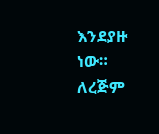እንደያዙ ነው። ለረጅም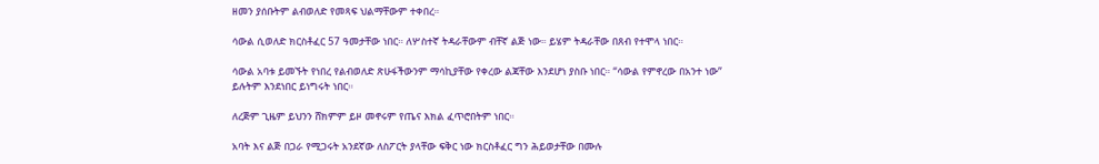ዘመን ያሰቡትም ልብወለድ የመጻፍ ህልማቸውም ተቀበረ።

ሳውል ሲወለድ ክርስቶፈር 57 ዓመታቸው ነበር። ለሦስተኛ ትዳራቸውም ብቸኛ ልጅ ነው። ይሄም ትዳራቸው በጸብ የተሞላ ነበር።

ሳውል አባቱ ይመኙት የነበረ የልብወለድ ጽሁፋችውንም ማሳኪያቸው የቀረው ልጃቸው እንደሆነ ያስቡ ነበር። “ሳውል የምኖረው በአንተ ነው” ይሉትም እንደነበር ይነግሩት ነበር።

ለረጅም ጊዜም ይህንን ሸክምም ይዞ መኖሩም የጤና እክል ፈጥሮበትም ነበር።

አባት እና ልጅ በጋራ የሚጋሩት አንደኛው ለስፖርት ያላቸው ፍቅር ነው ክርስቶፈር ግን ሕይወታቸው በሙሉ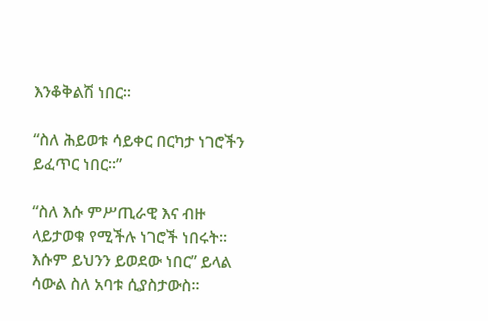እንቆቅልሽ ነበር።

“ስለ ሕይወቱ ሳይቀር በርካታ ነገሮችን ይፈጥር ነበር።”

“ስለ እሱ ምሥጢራዊ እና ብዙ ላይታወቁ የሚችሉ ነገሮች ነበሩት። እሱም ይህንን ይወደው ነበር” ይላል ሳውል ስለ አባቱ ሲያስታውስ።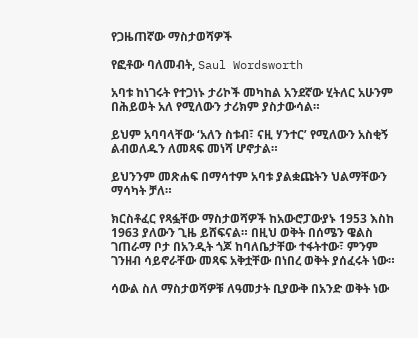የጋዜጠኛው ማስታወሻዎች

የፎቶው ባለመብት, Saul Wordsworth

አባቱ ከነገሩት የተጋነኑ ታሪኮች መካከል አንደኛው ሂትለር አሁንም በሕይወት አለ የሚለውን ታሪክም ያስታውሳል።

ይህም አባባላቸው ‘አለን ስቱብ፣ ናዚ ሃንተር’ የሚለውን አስቂኝ ልብወለዱን ለመጻፍ መነሻ ሆኖታል።

ይህንንም መጽሐፍ በማሳተም አባቱ ያልቋጩትን ህልማቸውን ማሳካት ቻለ።

ክርስቶፈር የጻፏቸው ማስታወሻዎች ከአውሮፓውያኑ 1953 እስከ 1963 ያለውን ጊዜ ይሸፍናል። በዚህ ወቅት በሰሜን ዌልስ ገጠራማ ቦታ በአንዲት ጎጆ ከባለቤታቸው ተፋትተው፣ ምንም ገንዘብ ሳይኖራቸው መጻፍ አቅቷቸው በነበረ ወቅት ያሰፈሩት ነው።

ሳውል ስለ ማስታወሻዎቹ ለዓመታት ቢያውቅ በአንድ ወቅት ነው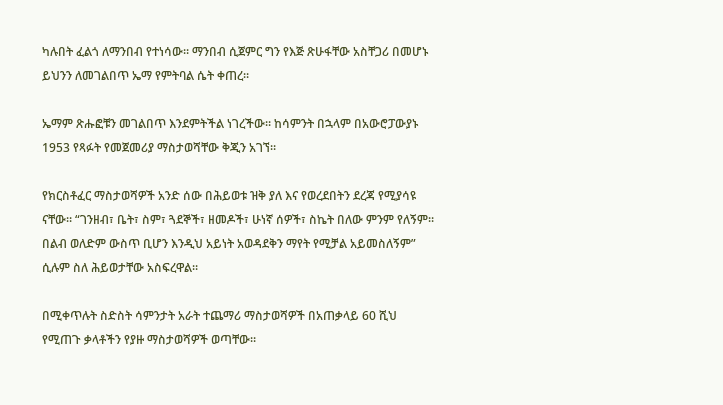ካሉበት ፈልጎ ለማንበብ የተነሳው። ማንበብ ሲጀምር ግን የእጅ ጽሁፋቸው አስቸጋሪ በመሆኑ ይህንን ለመገልበጥ ኤማ የምትባል ሴት ቀጠረ።

ኤማም ጽሑፎቹን መገልበጥ እንደምትችል ነገረችው። ከሳምንት በኋላም በአውሮፓውያኑ 1953 የጻፉት የመጀመሪያ ማስታወሻቸው ቅጂን አገኘ።

የክርስቶፈር ማስታወሻዎች አንድ ሰው በሕይወቱ ዝቅ ያለ እና የወረደበትን ደረጃ የሚያሳዩ ናቸው። “ገንዘብ፣ ቤት፣ ስም፣ ጓደኞች፣ ዘመዶች፣ ሁነኛ ሰዎች፣ ስኬት በለው ምንም የለኝም። በልብ ወለድም ውስጥ ቢሆን እንዲህ አይነት አወዳደቅን ማየት የሚቻል አይመስለኝም” ሲሉም ስለ ሕይወታቸው አስፍረዋል።

በሚቀጥሉት ስድስት ሳምንታት አራት ተጨማሪ ማስታወሻዎች በአጠቃላይ 60 ሺህ የሚጠጉ ቃላቶችን የያዙ ማስታወሻዎች ወጣቸው።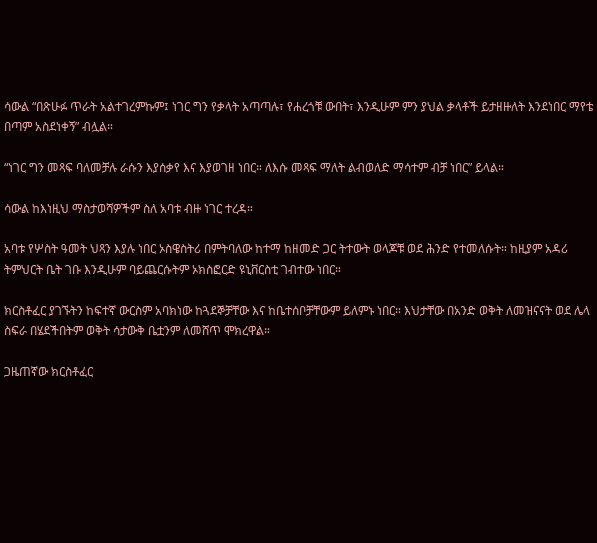ሳውል “በጽሁፉ ጥራት አልተገረምኩም፤ ነገር ግን የቃላት አጣጣሉ፣ የሐረጎቹ ውበት፣ እንዲሁም ምን ያህል ቃላቶች ይታዘዙለት እንደነበር ማየቴ በጣም አስደነቀኝ” ብሏል።

“ነገር ግን መጻፍ ባለመቻሉ ራሱን እያሰቃየ እና እያወገዘ ነበር። ለእሱ መጻፍ ማለት ልብወለድ ማሳተም ብቻ ነበር” ይላል።

ሳውል ከእነዚህ ማስታወሻዎችም ስለ አባቱ ብዙ ነገር ተረዳ።

አባቱ የሦስት ዓመት ህጻን እያሉ ነበር ኦስዌስትሪ በምትባለው ከተማ ከዘመድ ጋር ትተውት ወላጆቹ ወደ ሕንድ የተመለሱት። ከዚያም አዳሪ ትምህርት ቤት ገቡ እንዲሁም ባይጨርሱትም ኦክስፎርድ ዩኒቨርስቲ ገብተው ነበር።

ክርስቶፈር ያገኙትን ከፍተኛ ውርስም አባክነው ከጓደኞቻቸው እና ከቤተሰቦቻቸውም ይለምኑ ነበር። እህታቸው በአንድ ወቅት ለመዝናናት ወደ ሌላ ስፍራ በሄደችበትም ወቅት ሳታውቅ ቤቷንም ለመሸጥ ሞክረዋል።

ጋዜጠኛው ክርስቶፈር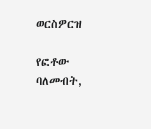ወርስዎርዝ

የፎቶው ባለመብት,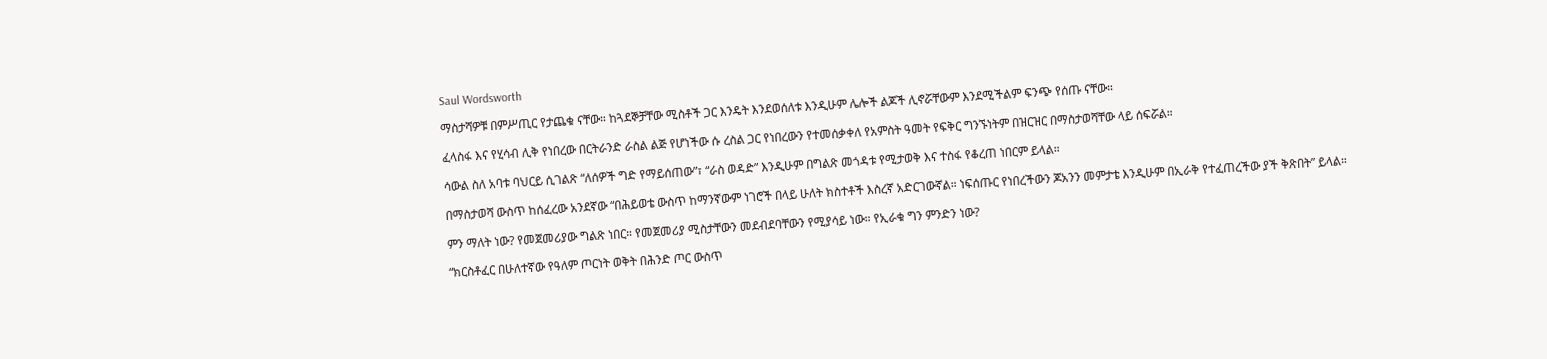Saul Wordsworth

ማስታሻዎቹ በምሥጢር የታጨቁ ናቸው። ከጓደኞቻቸው ሚስቶች ጋር እንዴት እንደወሰለቱ እንዲሁም ሌሎች ልጆች ሊኖሯቸውም እንደሚችልም ፍንጭ የሰጡ ናቸው።

ፈላስፋ እና የሂሳብ ሊቅ የነበረው በርትራንድ ራስል ልጅ የሆነችው ሱ ረስል ጋር የነበረውን የተመሰቃቀለ የአምስት ዓመት የፍቅር ግንኙነትም በዝርዝር በማስታወሻቸው ላይ ሰፍሯል።

ሳውል ስለ አባቱ ባህርይ ሲገልጽ “ለሰዎች ግድ የማይሰጠው”፣ “ራስ ወዳድ” እንዲሁም በግልጽ መጎዳቱ የሚታወቅ እና ተስፋ የቆረጠ ነበርም ይላል።

በማስታወሻ ውስጥ ከሰፈረው አንደኛው “በሕይወቴ ውስጥ ከማንኛውም ነገሮች በላይ ሁለት ክስተቶች እስረኛ አድርገውኛል። ነፍሰጡር የነበረችውን ጆአንን መምታቴ እንዲሁም በኢራቅ የተፈጠረችው ያች ቅጽበት” ይላል።

ምን ማለት ነው? የመጀመሪያው ግልጽ ነበር። የመጀመሪያ ሚስታቸውን መደብደባቸውን የሚያሳይ ነው። የኢራቁ ግን ምንድን ነው?

“ክርስቶፈር በሁለተኛው የዓለም ጦርነት ወቅት በሕንድ ጦር ውስጥ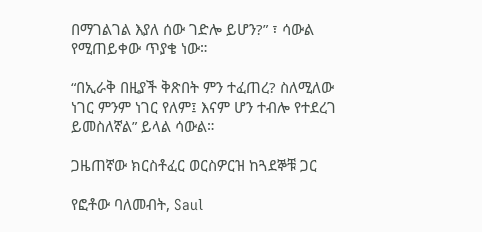በማገልገል እያለ ሰው ገድሎ ይሆን?” ፣ ሳውል የሚጠይቀው ጥያቄ ነው።

“በኢራቅ በዚያች ቅጽበት ምን ተፈጠረ? ስለሚለው ነገር ምንም ነገር የለም፤ እናም ሆን ተብሎ የተደረገ ይመስለኛል” ይላል ሳውል።

ጋዜጠኛው ክርስቶፈር ወርስዎርዝ ከጓደኞቹ ጋር

የፎቶው ባለመብት, Saul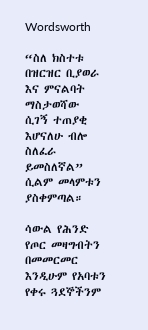Wordsworth

“ስለ ክስተቱ በዝርዝር ቢያወራ እና ምናልባት ማስታወሻው ሲገኝ ተጠያቂ እሆናለሁ ብሎ ስለፈራ ይመስለኛል” ሲልም መላምቱን ያስቀምጣል።

ሳውል የሕንድ የጦር መዛግብትን በመመርመር እንዲሁም የአባቱን የቀሩ ጓደኞችንም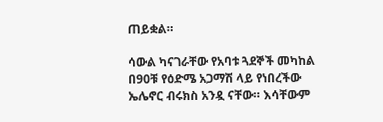ጠይቋል።

ሳውል ካናገራቸው የአባቱ ጓደኞች መካከል በ90ቹ የዕድሜ አጋማሽ ላይ የነበረችው ኤሌኖር ብሩክስ አንዷ ናቸው። እሳቸውም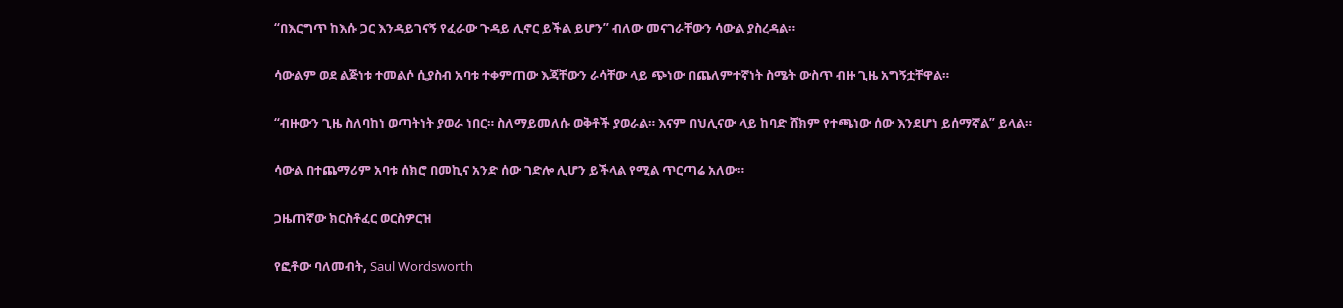“በእርግጥ ከእሱ ጋር እንዳይገናኝ የፈራው ጉዳይ ሊኖር ይችል ይሆን” ብለው መናገራቸውን ሳውል ያስረዳል።

ሳውልም ወደ ልጅነቱ ተመልሶ ሲያስብ አባቱ ተቀምጠው እጃቸውን ራሳቸው ላይ ጭነው በጨለምተኛነት ስሜት ውስጥ ብዙ ጊዜ አግኝቷቸዋል።

“ብዙውን ጊዜ ስለባከነ ወጣትነት ያወራ ነበር። ስለማይመለሱ ወቅቶች ያወራል። እናም በህሊናው ላይ ከባድ ሸክም የተጫነው ሰው እንደሆነ ይሰማኛል” ይላል።

ሳውል በተጨማሪም አባቱ ሰክሮ በመኪና አንድ ሰው ገድሎ ሊሆን ይችላል የሚል ጥርጣሬ አለው።

ጋዜጠኛው ክርስቶፈር ወርስዎርዝ

የፎቶው ባለመብት, Saul Wordsworth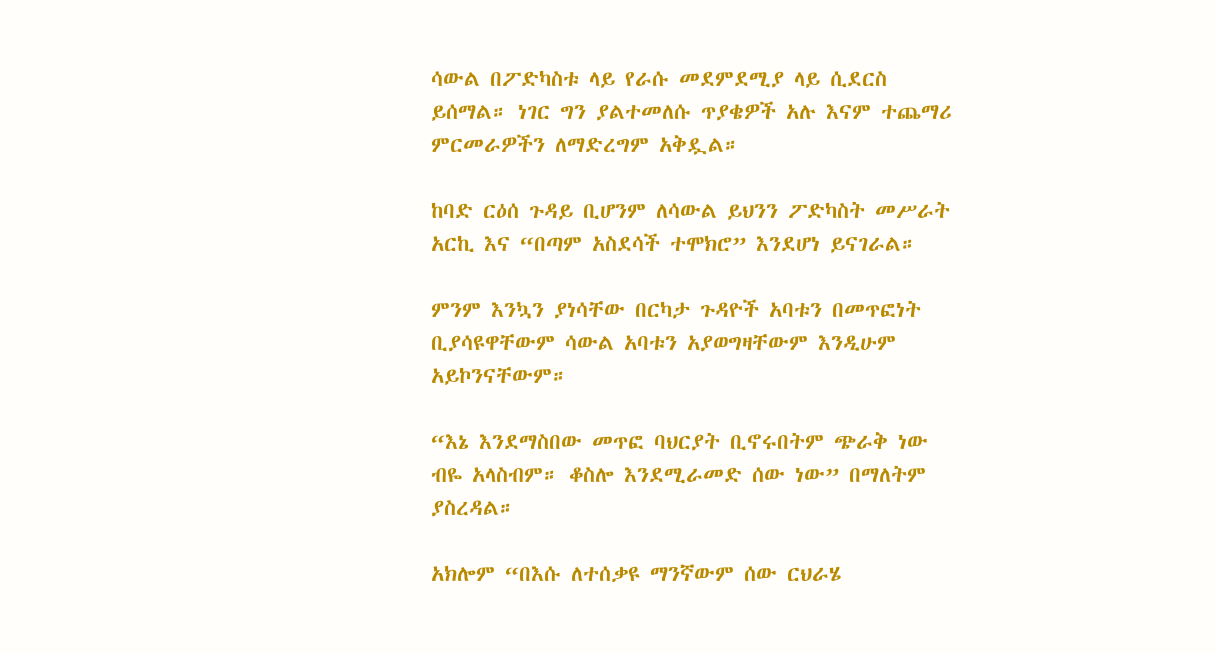ሳውል በፖድካስቱ ላይ የራሱ መደምደሚያ ላይ ሲደርስ ይሰማል። ነገር ግን ያልተመለሱ ጥያቄዎች አሉ እናም ተጨማሪ ምርመራዎችን ለማድረግም አቅዷል።

ከባድ ርዕሰ ጉዳይ ቢሆንም ለሳውል ይህንን ፖድካስት መሥራት አርኪ እና “በጣም አስደሳች ተሞክሮ” እንደሆነ ይናገራል።

ምንም እንኳን ያነሳቸው በርካታ ጉዳዮች አባቱን በመጥፎነት ቢያሳዩዋቸውም ሳውል አባቱን አያወግዛቸውም እንዲሁም አይኮንናቸውም።

“እኔ እንደማስበው መጥፎ ባህርያት ቢኖሩበትም ጭራቅ ነው ብዬ አላስብም። ቆስሎ እንደሚራመድ ሰው ነው” በማለትም ያስረዳል።

አክሎም “በእሱ ለተሰቃዩ ማንኛውም ሰው ርህራሄ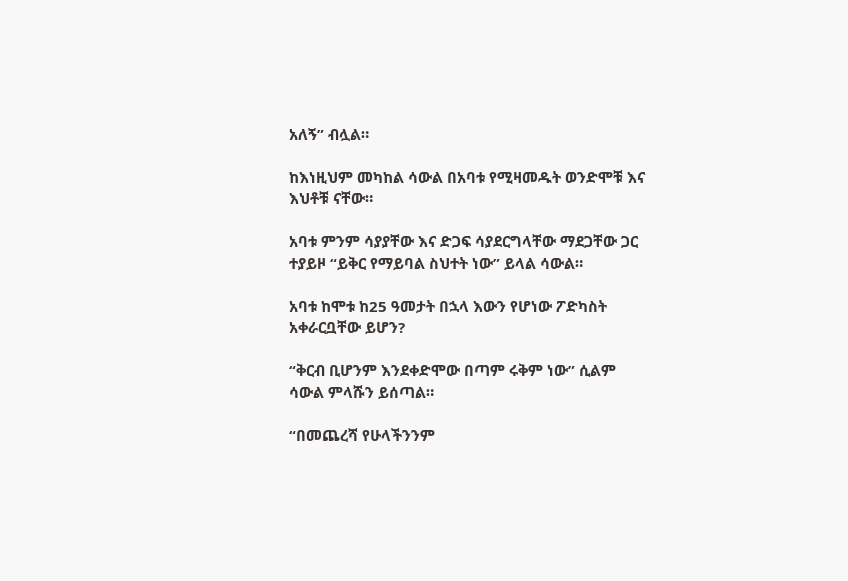አለኝ” ብሏል።

ከእነዚህም መካከል ሳውል በአባቱ የሚዛመዱት ወንድሞቹ እና እህቶቹ ናቸው።

አባቱ ምንም ሳያያቸው እና ድጋፍ ሳያደርግላቸው ማደጋቸው ጋር ተያይዞ “ይቅር የማይባል ስህተት ነው” ይላል ሳውል።

አባቱ ከሞቱ ከ25 ዓመታት በኋላ እውን የሆነው ፖድካስት አቀራርቧቸው ይሆን?

“ቅርብ ቢሆንም እንደቀድሞው በጣም ሩቅም ነው” ሲልም ሳውል ምላሹን ይሰጣል።

“በመጨረሻ የሁላችንንም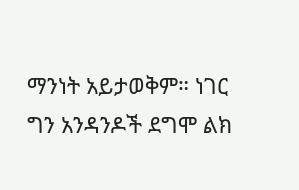ማንነት አይታወቅም። ነገር ግን አንዳንዶች ደግሞ ልክ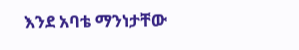እንደ አባቴ ማንነታቸው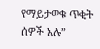የማይታወቁ ጥቂት ሰዎች አሉ”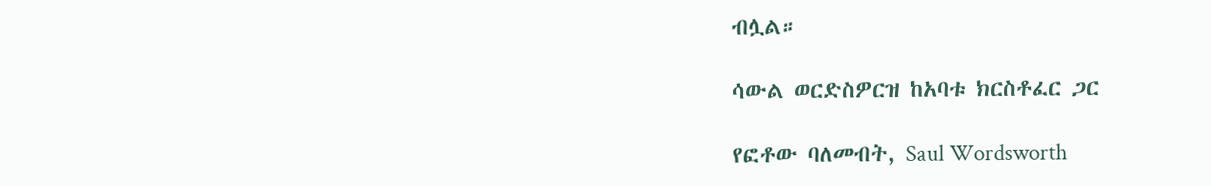ብሏል።

ሳውል ወርድስዎርዝ ከአባቱ ክርስቶፈር ጋር

የፎቶው ባለመብት, Saul Wordsworth